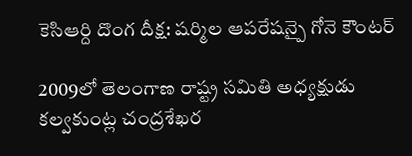కెసిఆర్ది దొంగ దీక్ష: షర్మిల ఆపరేషన్పై గోనె కౌంటర్

2009లో తెలంగాణ రాష్ట్ర సమితి అధ్యక్షుడు కల్వకుంట్ల చంద్రశేఖర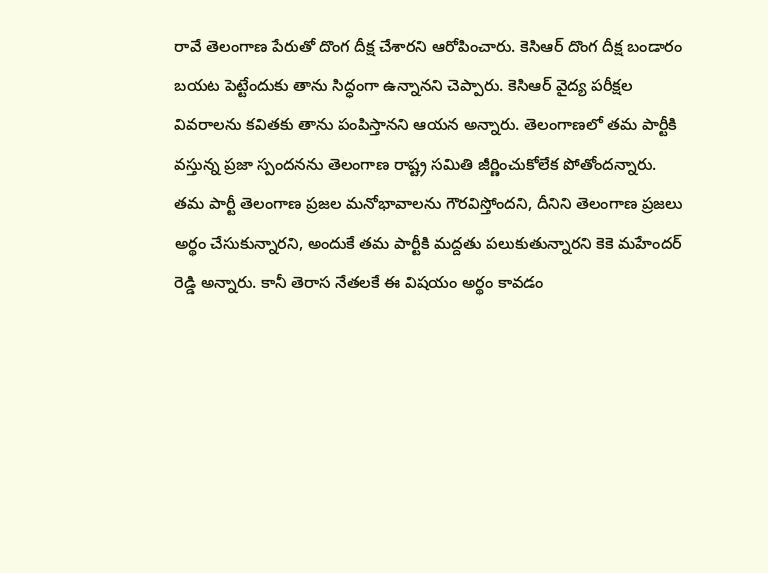రావే తెలంగాణ పేరుతో దొంగ దీక్ష చేశారని ఆరోపించారు. కెసిఆర్ దొంగ దీక్ష బండారం బయట పెట్టేందుకు తాను సిద్ధంగా ఉన్నానని చెప్పారు. కెసిఆర్ వైద్య పరీక్షల వివరాలను కవితకు తాను పంపిస్తానని ఆయన అన్నారు. తెలంగాణలో తమ పార్టీకి వస్తున్న ప్రజా స్పందనను తెలంగాణ రాష్ట్ర సమితి జీర్ణించుకోలేక పోతోందన్నారు.
తమ పార్టీ తెలంగాణ ప్రజల మనోభావాలను గౌరవిస్తోందని, దీనిని తెలంగాణ ప్రజలు అర్థం చేసుకున్నారని, అందుకే తమ పార్టీకి మద్దతు పలుకుతున్నారని కెకె మహేందర్ రెడ్డి అన్నారు. కానీ తెరాస నేతలకే ఈ విషయం అర్థం కావడం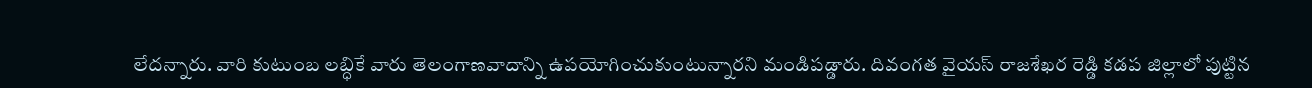లేదన్నారు. వారి కుటుంబ లబ్ధికే వారు తెలంగాణవాదాన్ని ఉపయోగించుకుంటున్నారని మండిపడ్డారు. దివంగత వైయస్ రాజశేఖర రెడ్డి కడప జిల్లాలో పుట్టిన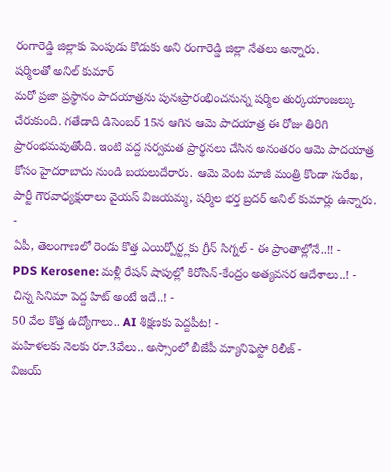రంగారెడ్డి జిల్లాకు పెంపుడు కొడుకు అని రంగారెడ్డి జిల్లా నేతలు అన్నారు.
షర్మిలతో అనిల్ కుమార్
మరో ప్రజా ప్రస్థానం పాదయాత్రను పునఃప్రారంభించనున్న షర్మిల తుర్కయాంజల్కు చేరుకుంది. గతేడాది డిసెంబర్ 15న ఆగిన ఆమె పాదయాత్ర ఈ రోజు తిరిగి ప్రారంభమవుతోంది. ఇంటి వద్ద సర్వమత ప్రార్థనలు చేసిన అనంతరం ఆమె పాదయాత్ర కోసం హైదరాబాదు నుండి బయలుదేరారు. ఆమె వెంట మాజీ మంత్రి కొండా సురేఖ, పార్టీ గౌరవాధ్యక్షురాలు వైయస్ విజయమ్మ, షర్మిల భర్త బ్రదర్ అనిల్ కుమార్లు ఉన్నారు.
-
ఏపీ, తెలంగాణలో రెండు కొత్త ఎయిర్పోర్ట్లకు గ్రీన్ సిగ్నల్ - ఈ ప్రాంతాల్లోనే..!! -
PDS Kerosene: మళ్లీ రేషన్ షాపుల్లో కిరోసిన్-కేంద్రం అత్యవసర ఆదేశాలు..! -
చిన్న సినిమా పెద్ద హిట్ అంటే ఇదే..! -
50 వేల కొత్త ఉద్యోగాలు.. AI శిక్షణకు పెద్దపీట! -
మహిళలకు నెలకు రూ.3వేలు.. అస్సాంలో బీజేపీ మ్యానిఫెస్టో రిలీజ్ -
విజయ్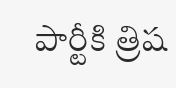పార్టీకి త్రిష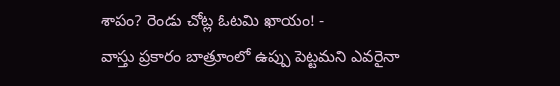శాపం? రెండు చోట్ల ఓటమి ఖాయం! -
వాస్తు ప్రకారం బాత్రూంలో ఉప్పు పెట్టమని ఎవరైనా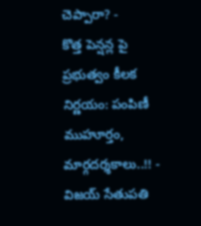చెప్పారా? -
కొత్త పెన్షన్ల పై ప్రభుత్వం కీలక నిర్ణయం: పంపిణీ ముహూర్తం, మార్గదర్శకాలు..!! -
విజయ్ సేతుపతి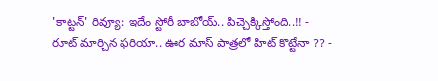'కాట్టన్' రివ్యూ: ఇదేం స్టోరీ బాబోయ్.. పిచ్చెక్కిస్తోంది..!! -
రూట్ మార్చిన ఫరియా.. ఊర మాస్ పాత్రలో హిట్ కొట్టేనా ?? -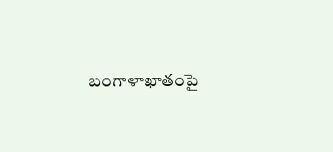బంగాళాఖాతంపై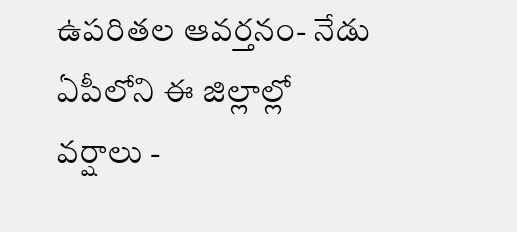ఉపరితల ఆవర్తనం- నేడు ఏపీలోని ఈ జిల్లాల్లో వర్షాలు -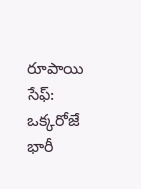రూపాయి సేఫ్: ఒక్కరోజే భారీ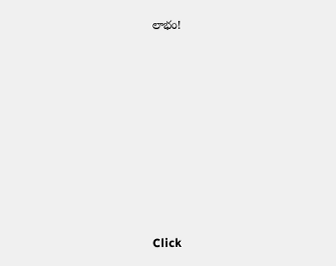లాభం!












Click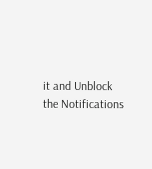it and Unblock the Notifications